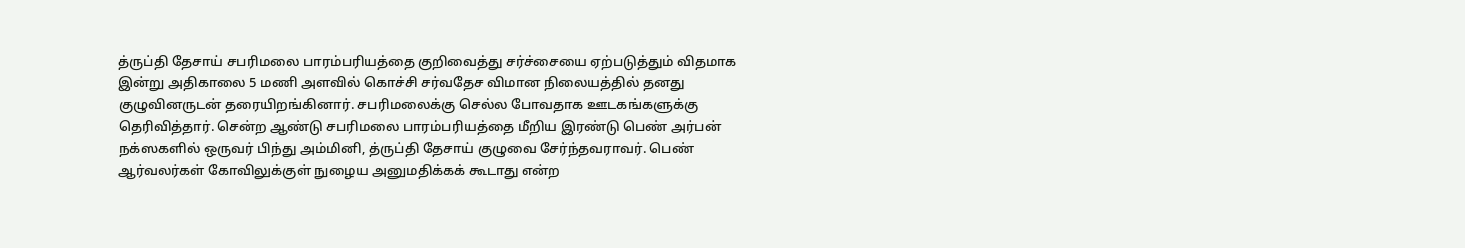த்ருப்தி தேசாய் சபரிமலை பாரம்பரியத்தை குறிவைத்து சர்ச்சையை ஏற்படுத்தும் விதமாக இன்று அதிகாலை 5 மணி அளவில் கொச்சி சர்வதேச விமான நிலையத்தில் தனது குழுவினருடன் தரையிறங்கினார். சபரிமலைக்கு செல்ல போவதாக ஊடகங்களுக்கு தெரிவித்தார். சென்ற ஆண்டு சபரிமலை பாரம்பரியத்தை மீறிய இரண்டு பெண் அர்பன் நக்ஸகளில் ஒருவர் பிந்து அம்மினி, த்ருப்தி தேசாய் குழுவை சேர்ந்தவராவர். பெண் ஆர்வலர்கள் கோவிலுக்குள் நுழைய அனுமதிக்கக் கூடாது என்ற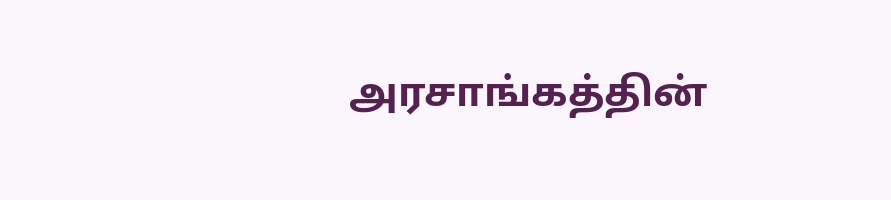அரசாங்கத்தின்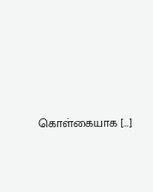கொள்கையாக […]